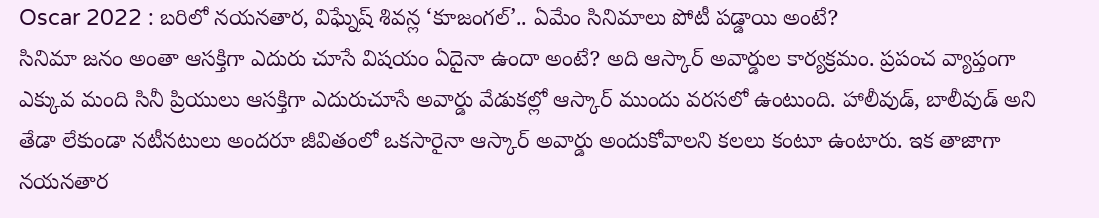Oscar 2022 : బరిలో నయనతార, విఘ్నేష్ శివన్ల ‘కూజంగల్’.. ఏమేం సినిమాలు పోటీ పడ్డాయి అంటే?
సినిమా జనం అంతా ఆసక్తిగా ఎదురు చూసే విషయం ఏదైనా ఉందా అంటే? అది ఆస్కార్ అవార్డుల కార్యక్రమం. ప్రపంచ వ్యాప్తంగా ఎక్కువ మంది సినీ ప్రియులు ఆసక్తిగా ఎదురుచూసే అవార్డు వేడుకల్లో ఆస్కార్ ముందు వరసలో ఉంటుంది. హాలీవుడ్, బాలీవుడ్ అని తేడా లేకుండా నటీనటులు అందరూ జీవితంలో ఒకసారైనా ఆస్కార్ అవార్డు అందుకోవాలని కలలు కంటూ ఉంటారు. ఇక తాజాగా నయనతార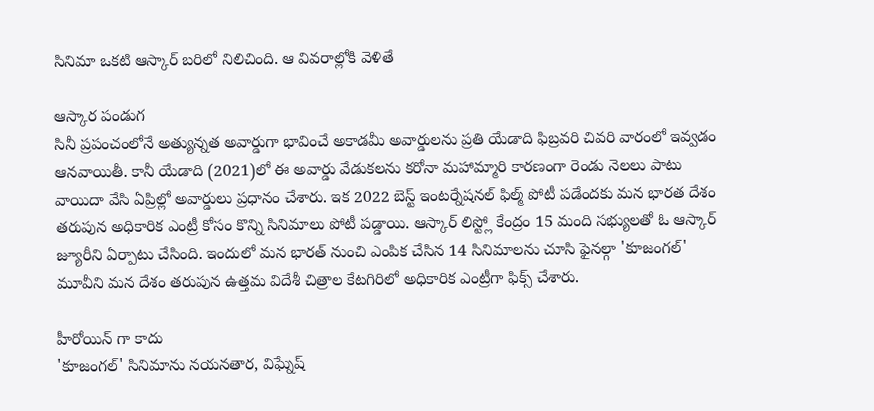సినిమా ఒకటి ఆస్కార్ బరిలో నిలిచింది. ఆ వివరాల్లోకి వెళితే

ఆస్కార పండుగ
సినీ ప్రపంచంలోనే అత్యున్నత అవార్డుగా భావించే అకాడమీ అవార్డులను ప్రతి యేడాది ఫిబ్రవరి చివరి వారంలో ఇవ్వడం ఆనవాయితీ. కానీ యేడాది (2021)లో ఈ అవార్డు వేడుకలను కరోనా మహామ్మారి కారణంగా రెండు నెలలు పాటు వాయిదా వేసి ఏప్రిల్లో అవార్డులు ప్రధానం చేశారు. ఇక 2022 బెస్ట్ ఇంటర్నేషనల్ ఫిల్మ్ పోటీ పడేందకు మన భారత దేశం తరుపున అధికారిక ఎంట్రీ కోసం కొన్ని సినిమాలు పోటీ పడ్డాయి. ఆస్కార్ లిస్ట్లో కేంద్రం 15 మంది సభ్యులతో ఓ ఆస్కార్ జ్యూరీని ఏర్పాటు చేసింది. ఇందులో మన భారత్ నుంచి ఎంపిక చేసిన 14 సినిమాలను చూసి ఫైనల్గా 'కూజంగల్' మూవీని మన దేశం తరుపున ఉత్తమ విదేశీ చిత్రాల కేటగిరిలో అధికారిక ఎంట్రీగా ఫిక్స్ చేశారు.

హీరోయిన్ గా కాదు
'కూజంగల్' సినిమాను నయనతార, విఘ్నేష్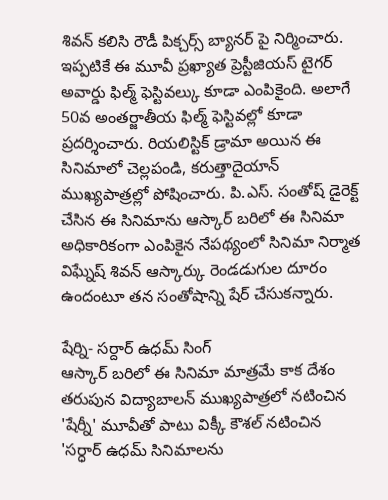శివన్ కలిసి రౌడీ పిక్చర్స్ బ్యానర్ పై నిర్మించారు. ఇప్పటికే ఈ మూవీ ప్రఖ్యాత ప్రెస్టీజియస్ టైగర్ అవార్డు ఫిల్మ్ ఫెస్టివల్కు కూడా ఎంపికైంది. అలాగే 50వ అంతర్జాతీయ ఫిల్మ్ ఫెస్టివల్లో కూడా ప్రదర్శించారు. రియలిస్టిక్ డ్రామా అయిన ఈ సినిమాలో చెల్లపండి, కరుత్తాదైయాన్ ముఖ్యపాత్రల్లో పోషించారు. పి.ఎస్. సంతోష్ డైరెక్ట్ చేసిన ఈ సినిమాను ఆస్కార్ బరిలో ఈ సినిమా అధికారికంగా ఎంపికైన నేపథ్యంలో సినిమా నిర్మాత విఘ్నేష్ శివన్ ఆస్కార్కు రెండడుగుల దూరం ఉందంటూ తన సంతోషాన్ని షేర్ చేసుకన్నారు.

షేర్ని- సర్దార్ ఉధమ్ సింగ్
ఆస్కార్ బరిలో ఈ సినిమా మాత్రమే కాక దేశం తరుపున విద్యాబాలన్ ముఖ్యపాత్రలో నటించిన 'షేర్నీ' మూవీతో పాటు విక్కీ కౌశల్ నటించిన 'సర్ధార్ ఉధమ్ సినిమాలను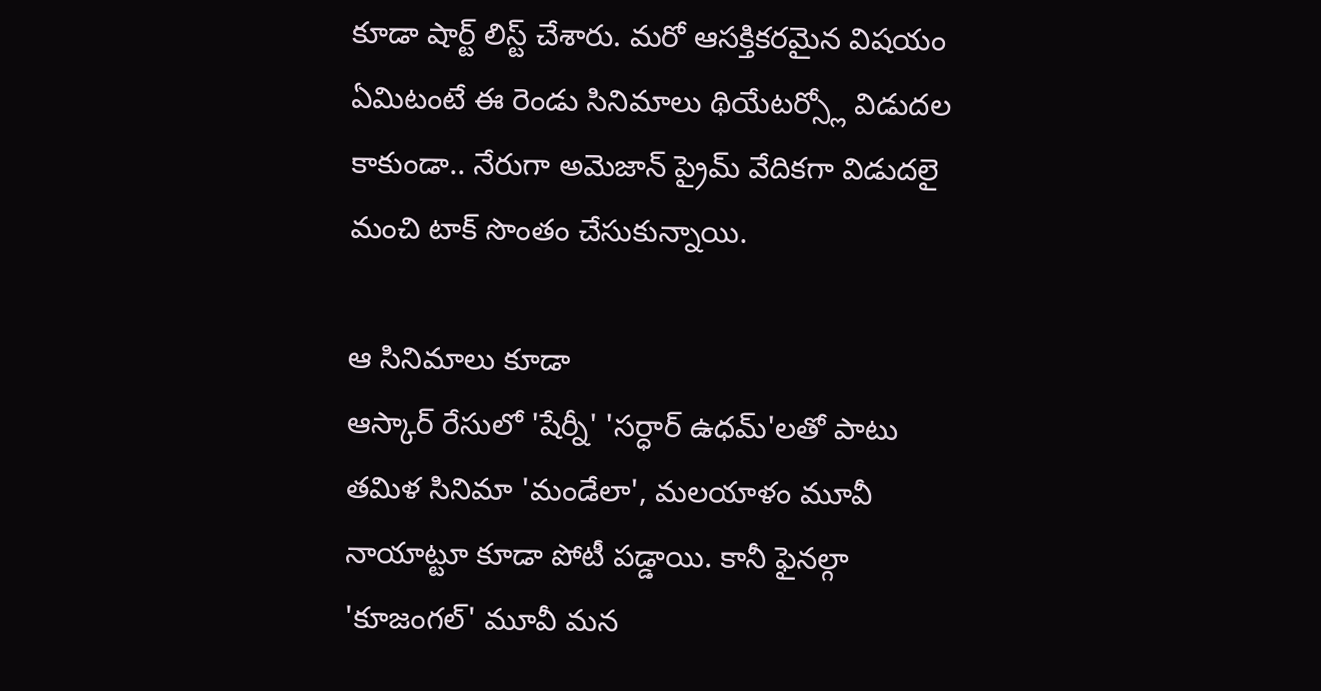కూడా షార్ట్ లిస్ట్ చేశారు. మరో ఆసక్తికరమైన విషయం ఏమిటంటే ఈ రెండు సినిమాలు థియేటర్స్లో విడుదల కాకుండా.. నేరుగా అమెజాన్ ప్రైమ్ వేదికగా విడుదలై మంచి టాక్ సొంతం చేసుకున్నాయి.

ఆ సినిమాలు కూడా
ఆస్కార్ రేసులో 'షేర్నీ' 'సర్ధార్ ఉధమ్'లతో పాటు తమిళ సినిమా 'మండేలా', మలయాళం మూవీ నాయాట్టూ కూడా పోటీ పడ్డాయి. కానీ ఫైనల్గా 'కూజంగల్' మూవీ మన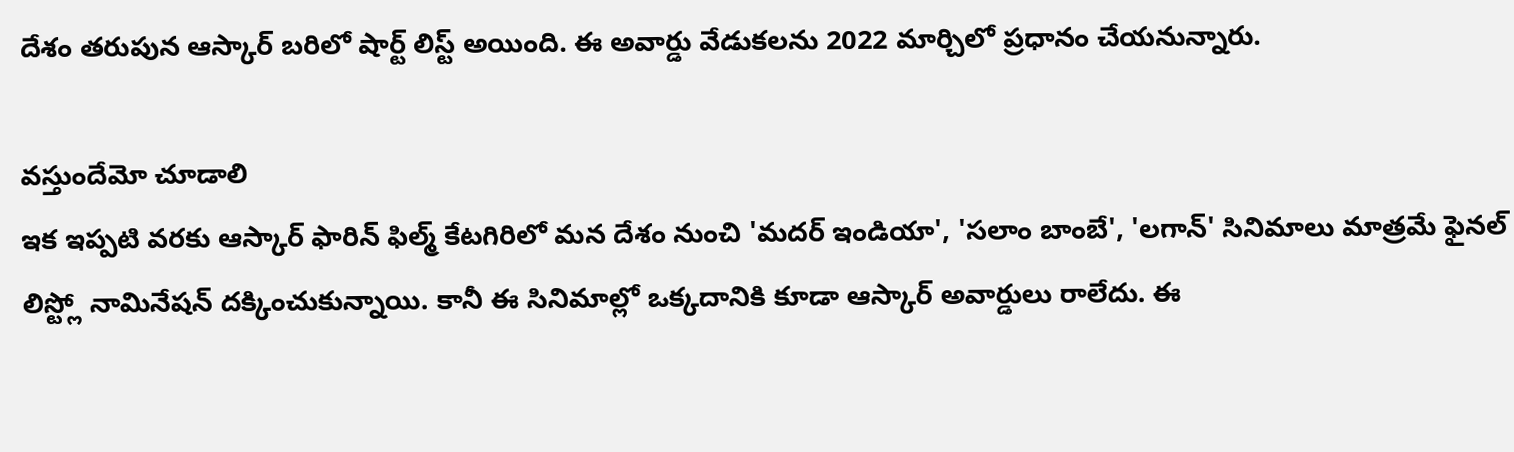దేశం తరుపున ఆస్కార్ బరిలో షార్ట్ లిస్ట్ అయింది. ఈ అవార్డు వేడుకలను 2022 మార్చిలో ప్రధానం చేయనున్నారు.

వస్తుందేమో చూడాలి
ఇక ఇప్పటి వరకు ఆస్కార్ ఫారిన్ ఫిల్మ్ కేటగిరిలో మన దేశం నుంచి 'మదర్ ఇండియా', 'సలాం బాంబే', 'లగాన్' సినిమాలు మాత్రమే ఫైనల్ లిస్ట్లో నామినేషన్ దక్కించుకున్నాయి. కానీ ఈ సినిమాల్లో ఒక్కదానికి కూడా ఆస్కార్ అవార్డులు రాలేదు. ఈ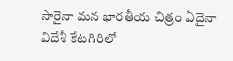సారైనా మన భారతీయ చిత్రం ఏదైనా విదేశీ కేటగిరిలో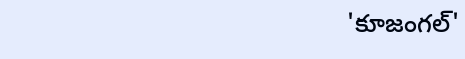'కూజంగల్'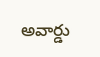అవార్డు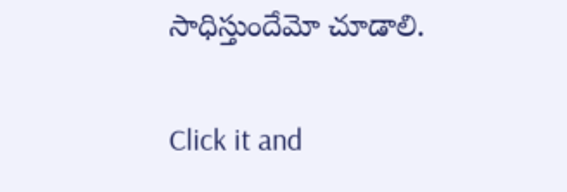సాధిస్తుందేమో చూడాలి.


Click it and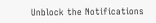Unblock the Notifications